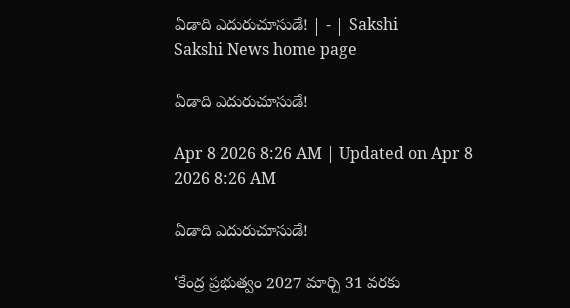ఏడాది ఎదురుచూసుడే! | - | Sakshi
Sakshi News home page

ఏడాది ఎదురుచూసుడే!

Apr 8 2026 8:26 AM | Updated on Apr 8 2026 8:26 AM

ఏడాది ఎదురుచూసుడే!

‘కేంద్ర ప్రభుత్వం 2027 మార్చి 31 వరకు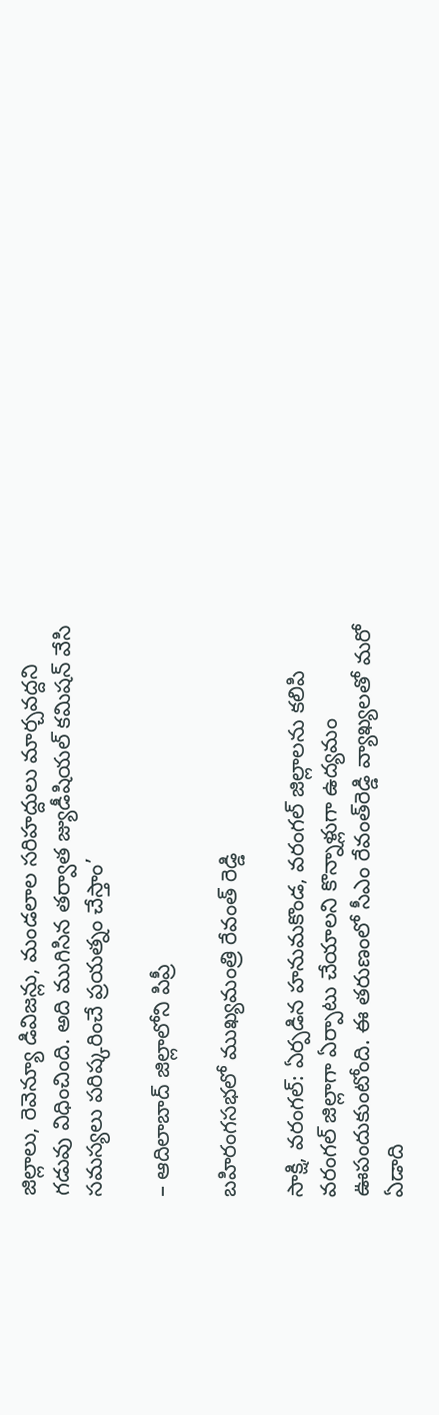జిల్లాలు, రెవెన్యూ డివిజన్లు, మండలాల సరిహద్దులు మార్చవద్దని గడువు విధించింది. అది ముగిసిన తర్వాత జ్యుడీషియల్‌ కమిషన్‌ వేసి సమస్యలు పరిష్కరించే ప్రయత్నం చేస్తాం’

– ఆదిలాబాద్‌ జిల్లాలోని పిప్రీ

బహిరంగసభలో ముఖ్యమంత్రి రేవంత్‌ రెడ్డి

సాక్షి, వరంగల్‌: ఏర్పడిన హనుమకొండ, వరంగల్‌ జిల్లాలను కలిపి వరంగల్‌ జిల్లాగా ఏర్పాటు చేయాలని కొన్నాళ్లుగా ఉద్యమం ఊపందుకుంటోంది. ఈ తరుణంలో సీఎం రేవంత్‌రెడ్డి వ్యాఖ్యలతో మరో ఏడాది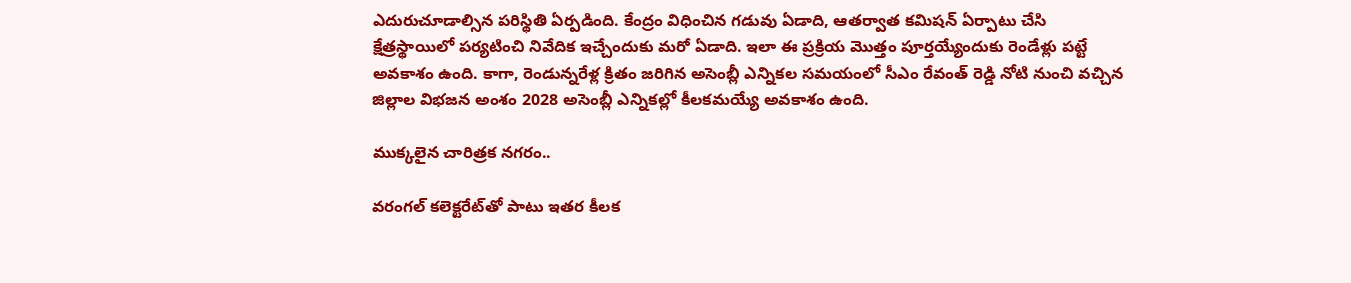ఎదురుచూడాల్సిన పరిస్థితి ఏర్పడింది. కేంద్రం విధించిన గడువు ఏడాది, ఆతర్వాత కమిషన్‌ ఏర్పాటు చేసి క్షేత్రస్థాయిలో పర్యటించి నివేదిక ఇచ్చేందుకు మరో ఏడాది. ఇలా ఈ ప్రక్రియ మొత్తం పూర్తయ్యేందుకు రెండేళ్లు పట్టే అవకాశం ఉంది. కాగా, రెండున్నరేళ్ల క్రితం జరిగిన అసెంబ్లీ ఎన్నికల సమయంలో సీఎం రేవంత్‌ రెడ్డి నోటి నుంచి వచ్చిన జిల్లాల విభజన అంశం 2028 అసెంబ్లీ ఎన్నికల్లో కీలకమయ్యే అవకాశం ఉంది.

ముక్కలైన చారిత్రక నగరం..

వరంగల్‌ కలెక్టరేట్‌తో పాటు ఇతర కీలక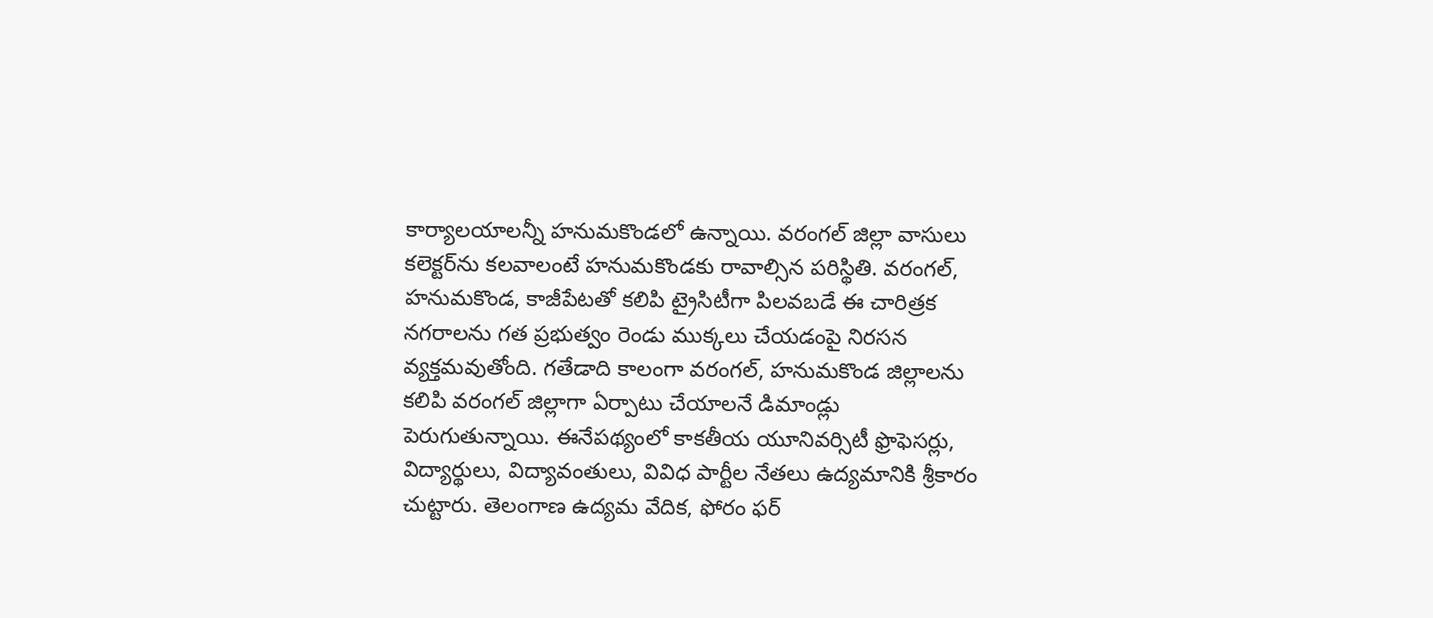కార్యాలయాలన్నీ హనుమకొండలో ఉన్నాయి. వరంగల్‌ జిల్లా వాసులు కలెక్టర్‌ను కలవాలంటే హనుమకొండకు రావాల్సిన పరిస్థితి. వరంగల్‌, హనుమకొండ, కాజీపేటతో కలిపి ట్రైసిటీగా పిలవబడే ఈ చారిత్రక నగరాలను గత ప్రభుత్వం రెండు ముక్కలు చేయడంపై నిరసన వ్యక్తమవుతోంది. గతేడాది కాలంగా వరంగల్‌, హనుమకొండ జిల్లాలను కలిపి వరంగల్‌ జిల్లాగా ఏర్పాటు చేయాలనే డిమాండ్లు పెరుగుతున్నాయి. ఈనేపథ్యంలో కాకతీయ యూనివర్సిటీ ఫ్రొఫెసర్లు, విద్యార్థులు, విద్యావంతులు, వివిధ పార్టీల నేతలు ఉద్యమానికి శ్రీకారం చుట్టారు. తెలంగాణ ఉద్యమ వేదిక, ఫోరం ఫర్‌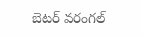బెటర్‌ వరంగల్‌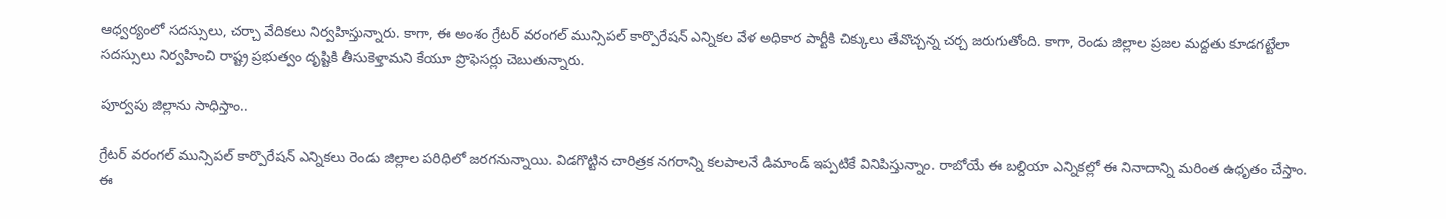ఆధ్వర్యంలో సదస్సులు, చర్చా వేదికలు నిర్వహిస్తున్నారు. కాగా, ఈ అంశం గ్రేటర్‌ వరంగల్‌ మున్సిపల్‌ కార్పొరేషన్‌ ఎన్నికల వేళ అధికార పార్టీకి చిక్కులు తేవొచ్చన్న చర్చ జరుగుతోంది. కాగా, రెండు జిల్లాల ప్రజల మద్దతు కూడగట్టేలా సదస్సులు నిర్వహించి రాష్ట్ర ప్రభుత్వం దృష్టికి తీసుకెళ్తామని కేయూ ప్రొఫెసర్లు చెబుతున్నారు.

పూర్వపు జిల్లాను సాధిస్తాం..

గ్రేటర్‌ వరంగల్‌ మున్సిపల్‌ కార్పొరేషన్‌ ఎన్నికలు రెండు జిల్లాల పరిధిలో జరగనున్నాయి. విడగొట్టిన చారిత్రక నగరాన్ని కలపాలనే డిమాండ్‌ ఇప్పటికే వినిపిస్తున్నాం. రాబోయే ఈ బల్దియా ఎన్నికల్లో ఈ నినాదాన్ని మరింత ఉధృతం చేస్తాం. ఈ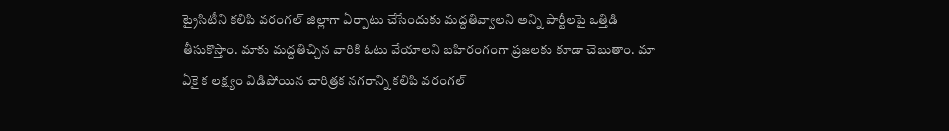ట్రైసిటీని కలిపి వరంగల్‌ జిల్లాగా ఏర్పాటు చేసేందుకు మద్దతివ్వాలని అన్ని పార్టీలపై ఒత్తిడి తీసుకొస్తాం. మాకు మద్దతిచ్చిన వారికి ఓటు వేయాలని బహిరంగంగా ప్రజలకు కూడా చెబుతాం. మా ఏకై క లక్ష్యం విడిపోయిన చారిత్రక నగరాన్ని కలిపి వరంగల్‌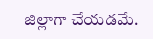జిల్లాగా చేయడమే.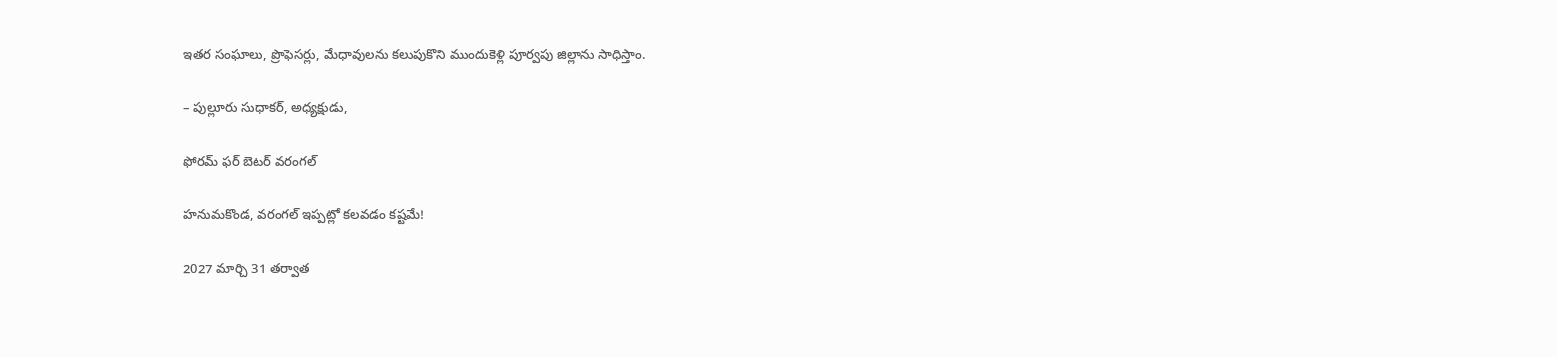ఇతర సంఘాలు, ప్రొఫెసర్లు, మేధావులను కలుపుకొని ముందుకెళ్లి పూర్వపు జిల్లాను సాధిస్తాం.

– పుల్లూరు సుధాకర్‌, అధ్యక్షుడు,

ఫోరమ్‌ ఫర్‌ బెటర్‌ వరంగల్‌

హనుమకొండ, వరంగల్‌ ఇప్పట్లో కలవడం కష్టమే!

2027 మార్చి 31 తర్వాత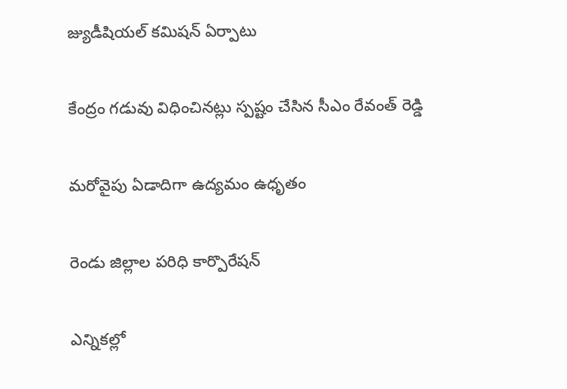జ్యుడీషియల్‌ కమిషన్‌ ఏర్పాటు

కేంద్రం గడువు విధించినట్లు స్పష్టం చేసిన సీఎం రేవంత్‌ రెడ్డి

మరోవైపు ఏడాదిగా ఉద్యమం ఉధృతం

రెండు జిల్లాల పరిధి కార్పొరేషన్‌

ఎన్నికల్లో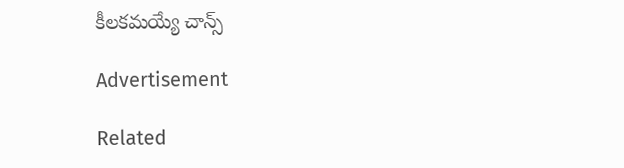కీలకమయ్యే చాన్స్‌

Advertisement

Related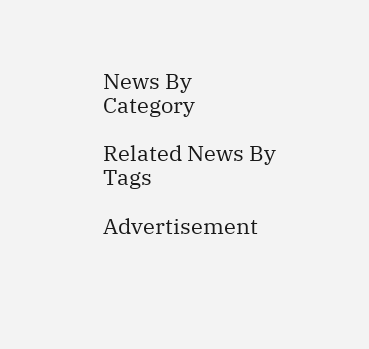News By Category

Related News By Tags

Advertisement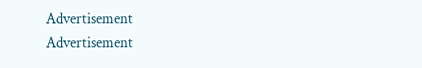Advertisement
Advertisement